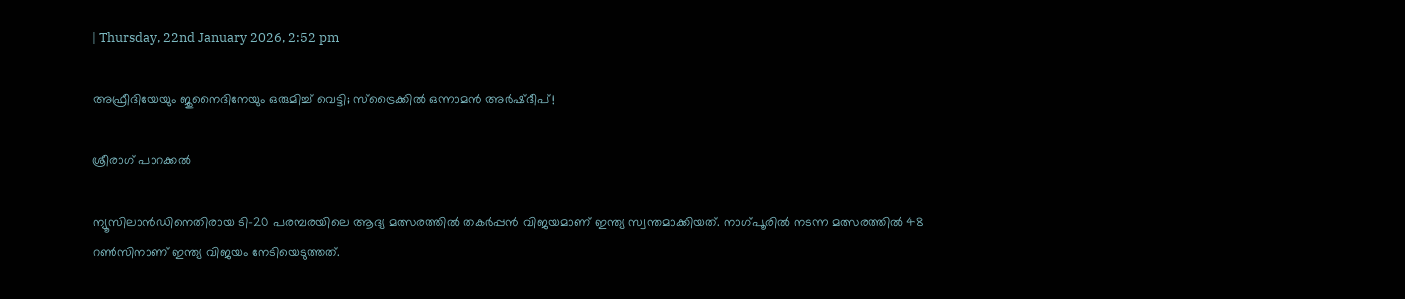| Thursday, 22nd January 2026, 2:52 pm

അഫ്രീദിയേയും ജുനൈദിനേയും ഒരുമിച്ച് വെട്ടി; സ്‌ട്രൈക്കില്‍ ഒന്നാമന്‍ അര്‍ഷ്ദീപ്!

ശ്രീരാഗ് പാറക്കല്‍

ന്യൂസിലാന്‍ഡിനെതിരായ ടി-20 പരമ്പരയിലെ ആദ്യ മത്സരത്തില്‍ തകര്‍പ്പന്‍ വിജയമാണ് ഇന്ത്യ സ്വന്തമാക്കിയത്. നാഗ്പൂരില്‍ നടന്ന മത്സരത്തില്‍ 48 റണ്‍സിനാണ് ഇന്ത്യ വിജയം നേടിയെടുത്തത്.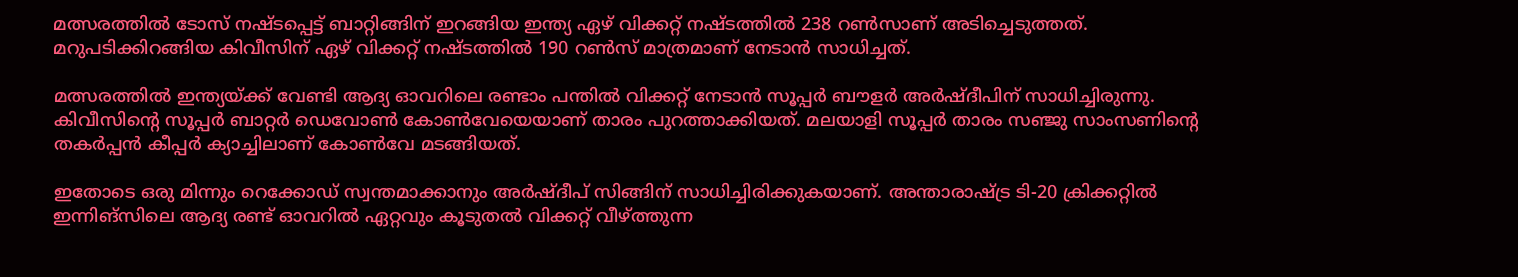മത്സരത്തില്‍ ടോസ് നഷ്ടപ്പെട്ട് ബാറ്റിങ്ങിന് ഇറങ്ങിയ ഇന്ത്യ ഏഴ് വിക്കറ്റ് നഷ്ടത്തില്‍ 238 റണ്‍സാണ് അടിച്ചെടുത്തത്. മറുപടിക്കിറങ്ങിയ കിവീസിന് ഏഴ് വിക്കറ്റ് നഷ്ടത്തില്‍ 190 റണ്‍സ് മാത്രമാണ് നേടാന്‍ സാധിച്ചത്.

മത്സരത്തില്‍ ഇന്ത്യയ്ക്ക് വേണ്ടി ആദ്യ ഓവറിലെ രണ്ടാം പന്തില്‍ വിക്കറ്റ് നേടാന്‍ സൂപ്പര്‍ ബൗളര്‍ അര്‍ഷ്ദീപിന് സാധിച്ചിരുന്നു. കിവീസിന്റെ സൂപ്പര്‍ ബാറ്റര്‍ ഡെവോണ്‍ കോണ്‍വേയെയാണ് താരം പുറത്താക്കിയത്. മലയാളി സൂപ്പര്‍ താരം സഞ്ജു സാംസണിന്റെ തകര്‍പ്പന്‍ കീപ്പര്‍ ക്യാച്ചിലാണ് കോണ്‍വേ മടങ്ങിയത്.

ഇതോടെ ഒരു മിന്നും റെക്കോഡ് സ്വന്തമാക്കാനും അര്‍ഷ്ദീപ് സിങ്ങിന് സാധിച്ചിരിക്കുകയാണ്. അന്താരാഷ്ട്ര ടി-20 ക്രിക്കറ്റില്‍ ഇന്നിങ്‌സിലെ ആദ്യ രണ്ട് ഓവറില്‍ ഏറ്റവും കൂടുതല്‍ വിക്കറ്റ് വീഴ്ത്തുന്ന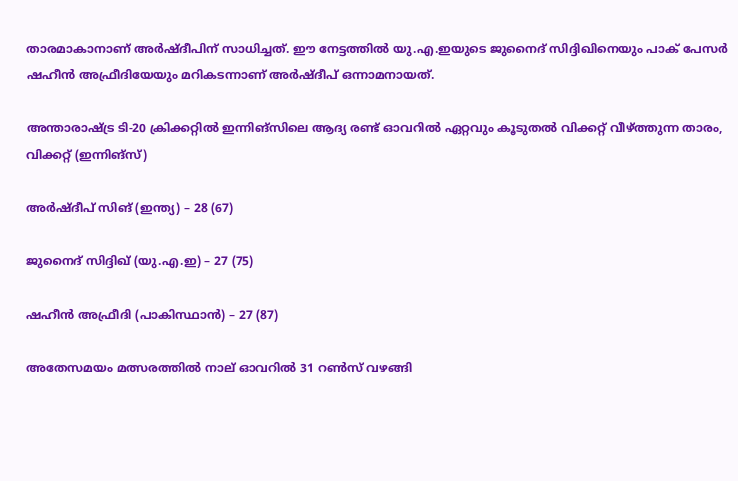താരമാകാനാണ് അര്‍ഷ്ദീപിന് സാധിച്ചത്. ഈ നേട്ടത്തില്‍ യു.എ.ഇയുടെ ജുനൈദ് സിദ്ദിഖിനെയും പാക് പേസര്‍ ഷഹീന്‍ അഫ്രീദിയേയും മറികടന്നാണ് അര്‍ഷ്ദീപ് ഒന്നാമനായത്.

അന്താരാഷ്ട്ര ടി-20 ക്രിക്കറ്റില്‍ ഇന്നിങ്‌സിലെ ആദ്യ രണ്ട് ഓവറില്‍ ഏറ്റവും കൂടുതല്‍ വിക്കറ്റ് വീഴ്ത്തുന്ന താരം, വിക്കറ്റ് (ഇന്നിങ്‌സ്)

അര്‍ഷ്ദീപ് സിങ് (ഇന്ത്യ) – 28 (67)

ജുനൈദ് സിദ്ദിഖ് (യു.എ.ഇ) – 27 (75)

ഷഹീന്‍ അഫ്രീദി (പാകിസ്ഥാന്‍) – 27 (87)

അതേസമയം മത്സരത്തില്‍ നാല് ഓവറില്‍ 31 റണ്‍സ് വഴങ്ങി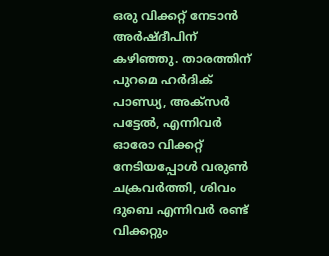ഒരു വിക്കറ്റ് നേടാന്‍ അര്‍ഷ്ദീപിന് കഴിഞ്ഞു. താരത്തിന് പുറമെ ഹര്‍ദിക് പാണ്ഡ്യ, അക്‌സര്‍ പട്ടേല്‍, എന്നിവര്‍ ഓരോ വിക്കറ്റ് നേടിയപ്പോള്‍ വരുണ്‍ ചക്രവര്‍ത്തി, ശിവം ദുബെ എന്നിവര്‍ രണ്ട് വിക്കറ്റും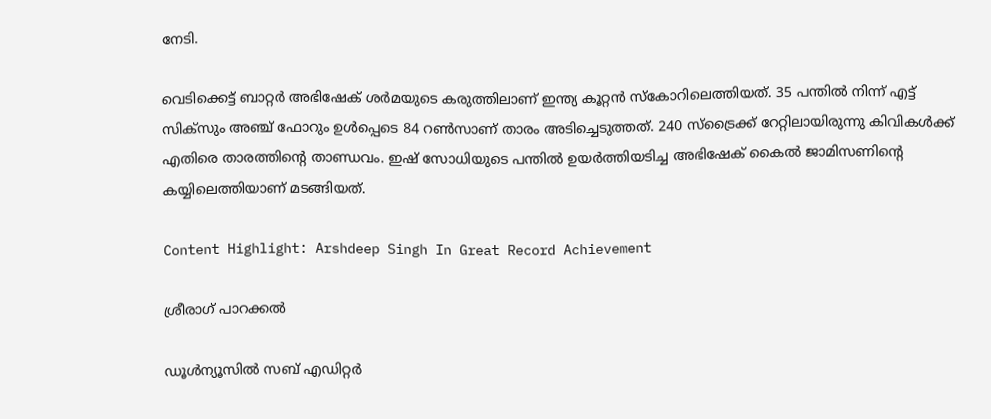നേടി.

വെടിക്കെട്ട് ബാറ്റര്‍ അഭിഷേക് ശര്‍മയുടെ കരുത്തിലാണ് ഇന്ത്യ കൂറ്റന്‍ സ്‌കോറിലെത്തിയത്. 35 പന്തില്‍ നിന്ന് എട്ട് സിക്‌സും അഞ്ച് ഫോറും ഉള്‍പ്പെടെ 84 റണ്‍സാണ് താരം അടിച്ചെടുത്തത്. 240 സ്ട്രൈക്ക് റേറ്റിലായിരുന്നു കിവികള്‍ക്ക് എതിരെ താരത്തിന്റെ താണ്ഡവം. ഇഷ് സോധിയുടെ പന്തില്‍ ഉയര്‍ത്തിയടിച്ച അഭിഷേക് കൈല്‍ ജാമിസണിന്റെ കയ്യിലെത്തിയാണ് മടങ്ങിയത്.

Content Highlight: Arshdeep Singh In Great Record Achievement

ശ്രീരാഗ് പാറക്കല്‍

ഡൂള്‍ന്യൂസില്‍ സബ് എഡിറ്റര്‍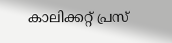കാലിക്കറ്റ് പ്രസ്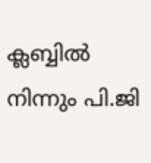ക്ലബ്ബില്‍ നിന്നും പി.ജി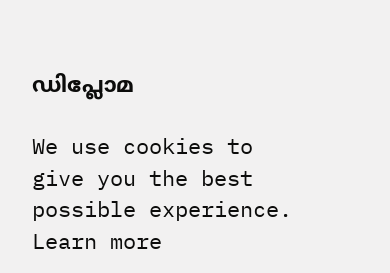ഡിപ്ലോമ

We use cookies to give you the best possible experience. Learn more